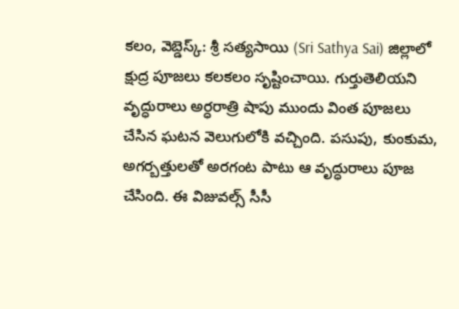కలం, వెబ్డెస్క్: శ్రీ సత్యసాయి (Sri Sathya Sai) జిల్లాలో క్షుద్ర పూజలు కలకలం సృష్టించాయి. గుర్తుతెలియని వృద్ధురాలు అర్ధరాత్రి షాపు ముందు వింత పూజలు చేసిన ఘటన వెలుగులోకి వచ్చింది. పసుపు, కుంకుమ, అగర్బత్తులతో అరగంట పాటు ఆ వృద్ధురాలు పూజ చేసింది. ఈ విజువల్స్ సీసీ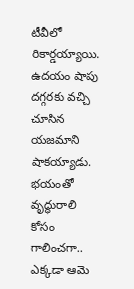టీవీలో రికార్డయ్యాయి. ఉదయం షాపు దగ్గరకు వచ్చి చూసిన యజమాని షాకయ్యాడు. భయంతో వృద్ధురాలి కోసం గాలించగా.. ఎక్కడా ఆమె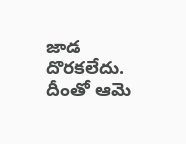జాడ దొరకలేదు. దీంతో ఆమె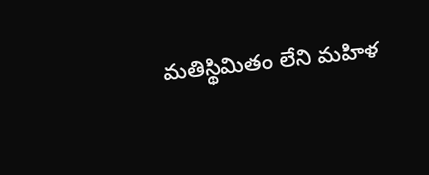మతిస్థిమితం లేని మహిళ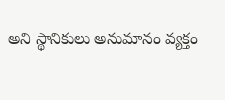అని స్థానికులు అనుమానం వ్యక్తం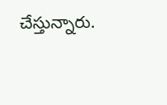చేస్తున్నారు.